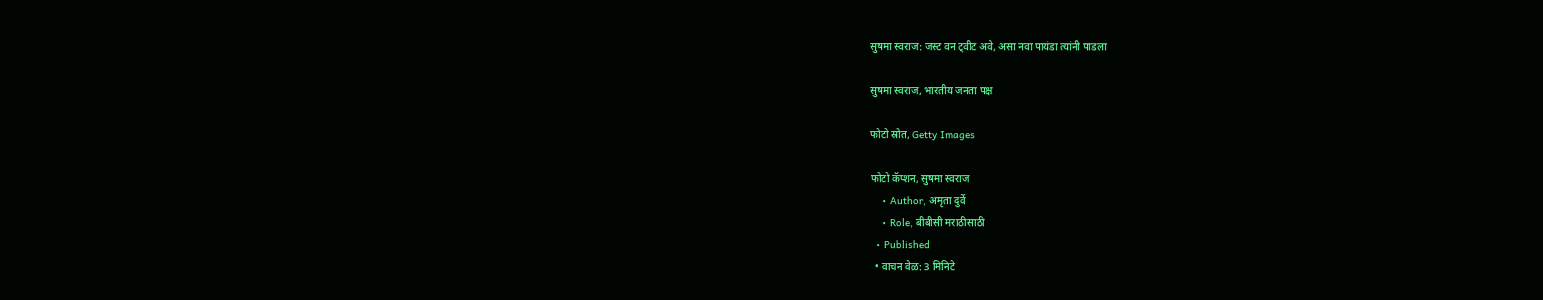सुषमा स्वराज: जस्ट वन ट्वीट अवे, असा नवा पायंडा त्यांनी पाडला

सुषमा स्वराज, भारतीय जनता पक्ष

फोटो स्रोत, Getty Images

फोटो कॅप्शन, सुषमा स्वराज
    • Author, अमृता दुर्वे
    • Role, बीबीसी मराठीसाठी
  • Published
  • वाचन वेळ: 3 मिनिटे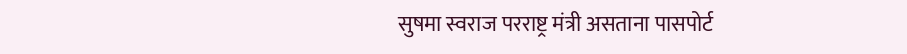सुषमा स्वराज परराष्ट्र मंत्री असताना पासपोर्ट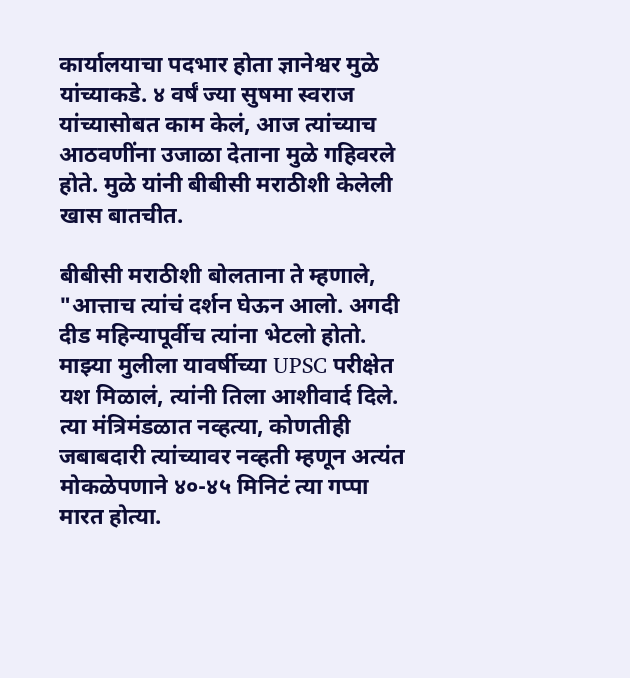कार्यालयाचा पदभार होता ज्ञानेश्वर मुळे यांच्याकडे. ४ वर्षं ज्या सुषमा स्वराज यांच्यासोबत काम केलं, आज त्यांच्याच आठवणींना उजाळा देताना मुळे गहिवरले होते. मुळे यांनी बीबीसी मराठीशी केलेली खास बातचीत.

बीबीसी मराठीशी बोलताना ते म्हणाले, "आत्ताच त्यांचं दर्शन घेऊन आलो. अगदी दीड महिन्यापूर्वीच त्यांना भेटलो होतो. माझ्या मुलीला यावर्षीच्या UPSC परीक्षेत यश मिळालं, त्यांनी तिला आशीवार्द दिले. त्या मंत्रिमंडळात नव्हत्या, कोणतीही जबाबदारी त्यांच्यावर नव्हती म्हणून अत्यंत मोकळेपणाने ४०-४५ मिनिटं त्या गप्पा मारत होत्या.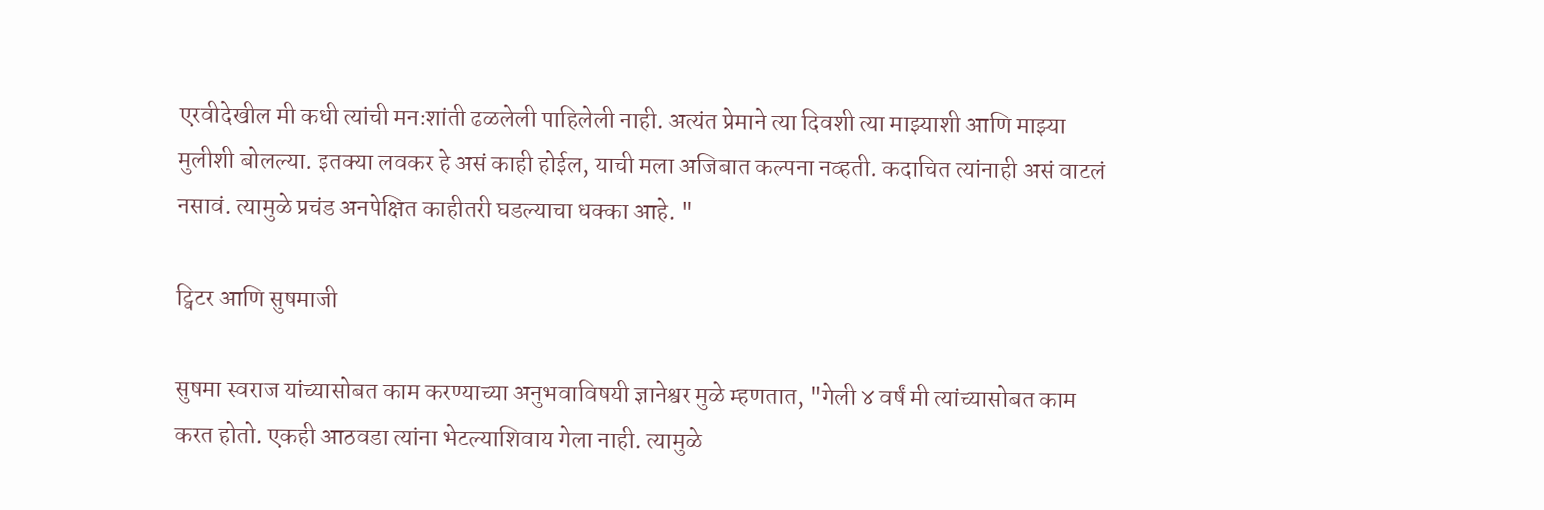एरवीदेखील मी कधी त्यांची मनःशांती ढळलेली पाहिलेली नाही. अत्यंत प्रेमाने त्या दिवशी त्या माझ्याशी आणि माझ्या मुलीशी बोलल्या. इतक्या लवकर हे असं काही होईल, याची मला अजिबात कल्पना नव्हती. कदाचित त्यांनाही असं वाटलं नसावं. त्यामुळे प्रचंड अनपेक्षित काहीतरी घडल्याचा धक्का आहे. "

ट्विटर आणि सुषमाजी

सुषमा स्वराज यांच्यासोबत काम करण्याच्या अनुभवाविषयी ज्ञानेश्वर मुळे म्हणतात, "गेली ४ वर्षं मी त्यांच्यासोबत काम करत होतो. एकही आठवडा त्यांना भेटल्याशिवाय गेला नाही. त्यामुळे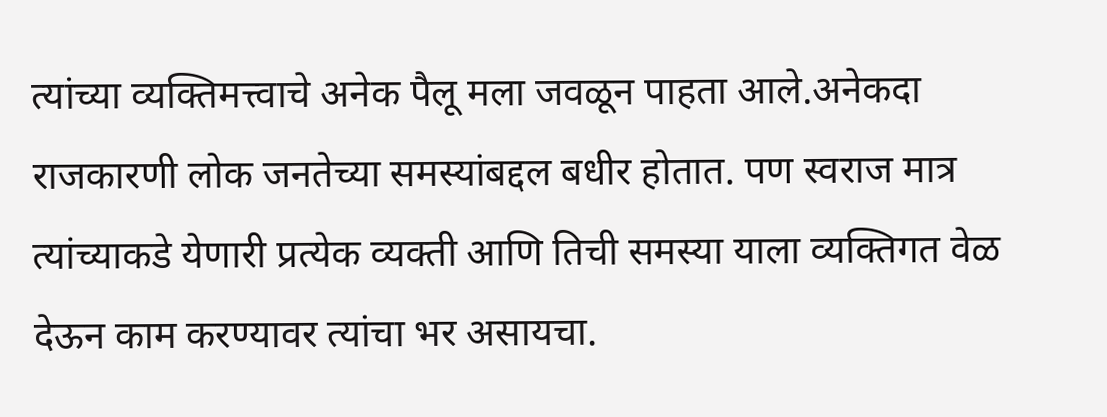त्यांच्या व्यक्तिमत्त्वाचे अनेक पैलू मला जवळून पाहता आले.अनेकदा राजकारणी लोक जनतेच्या समस्यांबद्दल बधीर होतात. पण स्वराज मात्र त्यांच्याकडे येणारी प्रत्येक व्यक्ती आणि तिची समस्या याला व्यक्तिगत वेळ देऊन काम करण्यावर त्यांचा भर असायचा.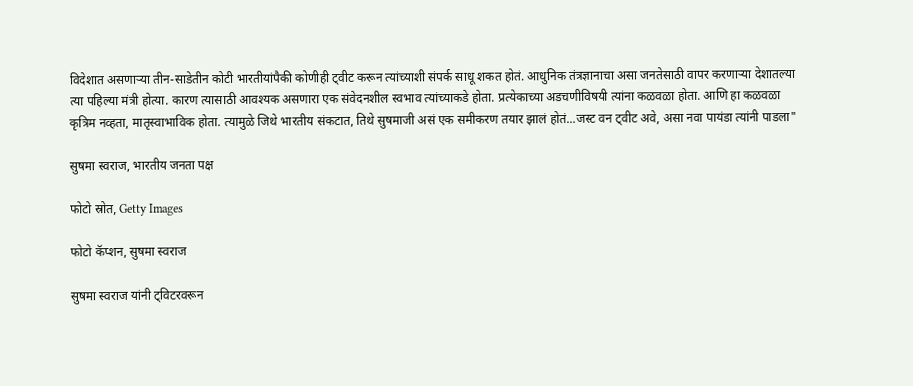विदेशात असणाऱ्या तीन-साडेतीन कोटी भारतीयांपैकी कोणीही ट्वीट करून त्यांच्याशी संपर्क साधू शकत होतं. आधुनिक तंत्रज्ञानाचा असा जनतेसाठी वापर करणाऱ्या देशातल्या त्या पहिल्या मंत्री होत्या. कारण त्यासाठी आवश्यक असणारा एक संवेदनशील स्वभाव त्यांच्याकडे होता. प्रत्येकाच्या अडचणीविषयी त्यांना कळवळा होता. आणि हा कळवळा कृत्रिम नव्हता, मातृस्वाभाविक होता. त्यामुळे जिथे भारतीय संकटात, तिथे सुषमाजी असं एक समीकरण तयार झालं होतं...जस्ट वन ट्वीट अवे, असा नवा पायंडा त्यांनी पाडला"

सुषमा स्वराज, भारतीय जनता पक्ष

फोटो स्रोत, Getty Images

फोटो कॅप्शन, सुषमा स्वराज

सुषमा स्वराज यांनी ट्विटरवरून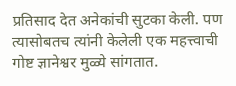प्रतिसाद देत अनेकांची सुटका केली. पण त्यासोबतच त्यांनी केलेली एक महत्त्वाची गोष्ट ज्ञानेश्वर मुळ्ये सांगतात.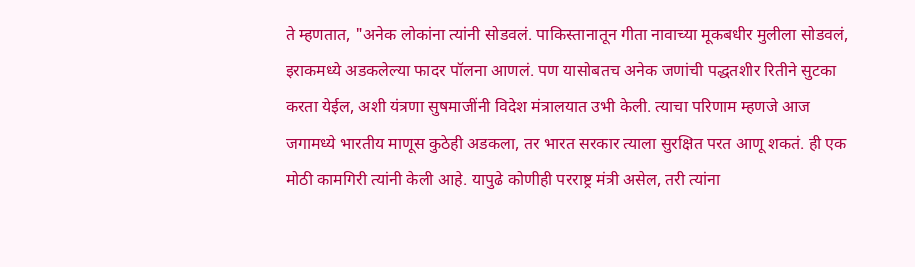ते म्हणतात, "अनेक लोकांना त्यांनी सोडवलं. पाकिस्तानातून गीता नावाच्या मूकबधीर मुलीला सोडवलं, इराकमध्ये अडकलेल्या फादर पॉलना आणलं. पण यासोबतच अनेक जणांची पद्धतशीर रितीने सुटका करता येईल, अशी यंत्रणा सुषमाजींनी विदेश मंत्रालयात उभी केली. त्याचा परिणाम म्हणजे आज जगामध्ये भारतीय माणूस कुठेही अडकला, तर भारत सरकार त्याला सुरक्षित परत आणू शकतं. ही एक मोठी कामगिरी त्यांनी केली आहे. यापुढे कोणीही परराष्ट्र मंत्री असेल, तरी त्यांना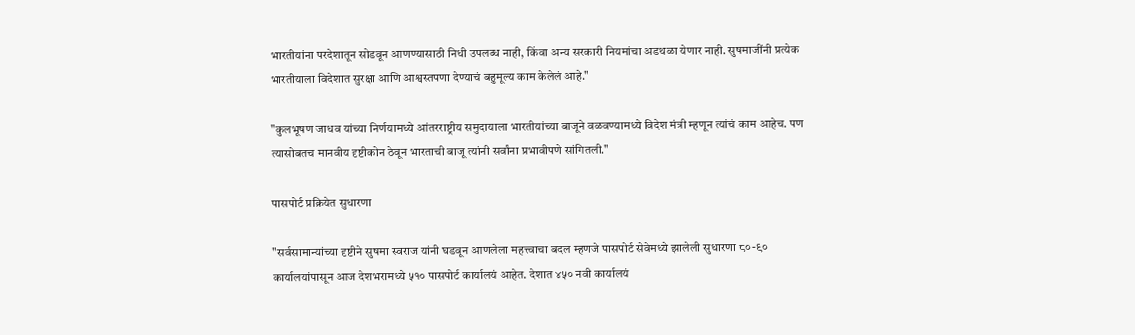भारतीयांना परदेशातून सोडवून आणण्यासाठी निधी उपलब्ध नाही, किंवा अन्य सरकारी नियमांचा अडथळा येणार नाही. सुषमाजींनी प्रत्येक भारतीयाला विदेशात सुरक्षा आणि आश्वस्तपणा देण्याचं बहुमूल्य काम केलेलं आहे."

"कुलभूषण जाधव यांच्या निर्णयामध्ये आंतरराष्ट्रीय समुदायाला भारतीयांच्या बाजूने वळवण्यामध्ये विदेश मंत्री म्हणून त्यांचं काम आहेच. पण त्यासोबतच मानवीय दृष्टीकोन ठेवून भारताची बाजू त्यांनी सर्वांना प्रभावीपणे सांगितली."

पासपोर्ट प्रक्रियेत सुधारणा

"सर्वसामान्यांच्या दृष्टीने सुषमा स्वराज यांनी घडवून आणलेला महत्त्वाचा बदल म्हणजे पासपोर्ट सेवेमध्ये झालेली सुधारणा ८०-९० कार्यालयांपासून आज देशभरामध्ये ५१० पासपोर्ट कार्यालयं आहेत. देशात ४५० नवी कार्यालयं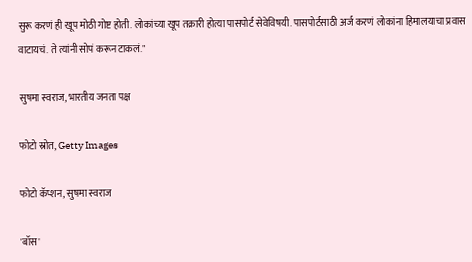सुरू करणं ही खूप मोठी गोष्ट होती. लोकांच्या खूप तक्रारी होत्या पासपोर्ट सेवेविषयी. पासपोर्टसाठी अर्ज करणं लोकांना हिमालयाचा प्रवास वाटायचं. ते त्यांनी सोपं करून टाकलं."

सुषमा स्वराज, भारतीय जनता पक्ष

फोटो स्रोत, Getty Images

फोटो कॅप्शन, सुषमा स्वराज

'बॉस'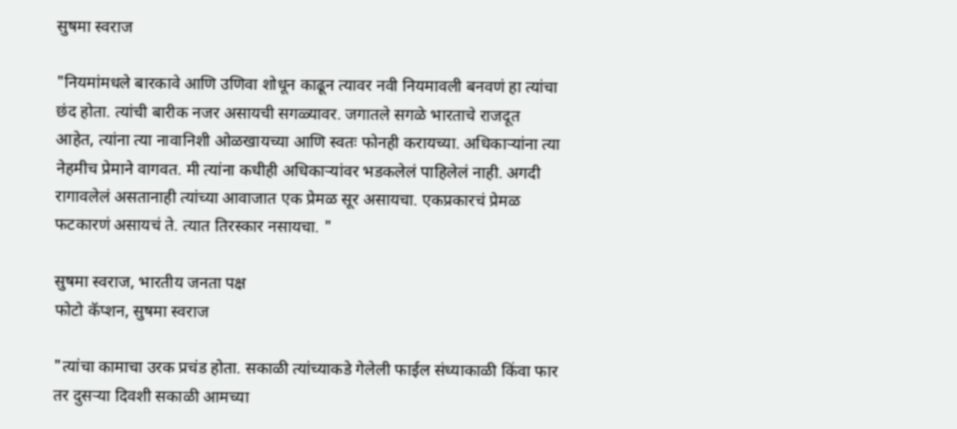सुषमा स्वराज

"नियमांमधले बारकावे आणि उणिवा शोधून काढून त्यावर नवी नियमावली बनवणं हा त्यांचा छंद होता. त्यांची बारीक नजर असायची सगळ्यावर. जगातले सगळे भारताचे राजदूत आहेत, त्यांना त्या नावानिशी ओळखायच्या आणि स्वतः फोनही करायच्या. अधिकाऱ्यांना त्या नेहमीच प्रेमाने वागवत. मी त्यांना कधीही अधिकाऱ्यांवर भडकलेलं पाहिलेलं नाही. अगदी रागावलेलं असतानाही त्यांच्या आवाजात एक प्रेमळ सूर असायचा. एकप्रकारचं प्रेमळ फटकारणं असायचं ते. त्यात तिरस्कार नसायचा. "

सुषमा स्वराज, भारतीय जनता पक्ष
फोटो कॅप्शन, सुषमा स्वराज

"त्यांचा कामाचा उरक प्रचंड होता. सकाळी त्यांच्याकडे गेलेली फाईल संध्याकाळी किंवा फार तर दुसऱ्या दिवशी सकाळी आमच्या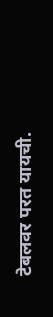टेबलवर परत यायची.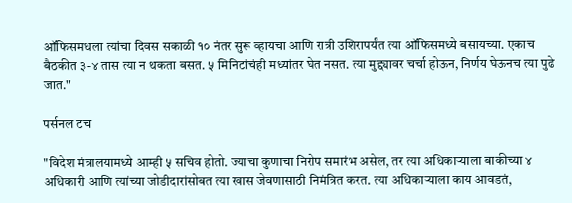ऑफिसमधला त्यांचा दिवस सकाळी १० नंतर सुरू व्हायचा आणि रात्री उशिरापर्यंत त्या ऑफिसमध्ये बसायच्या. एकाच बैठकीत ३-४ तास त्या न थकता बसत. ५ मिनिटांचंही मध्यांतर घेत नसत. त्या मुद्द्यावर चर्चा होऊन, निर्णय घेऊनच त्या पुढे जात."

पर्सनल टच

"विदेश मंत्रालयामध्ये आम्ही ५ सचिव होतो. ज्याचा कुणाचा निरोप समारंभ असेल, तर त्या अधिकाऱ्याला बाकीच्या ४ अधिकारी आणि त्यांच्या जोडीदारांसोबत त्या खास जेवणासाठी निमंत्रित करत. त्या अधिकाऱ्याला काय आवडतं,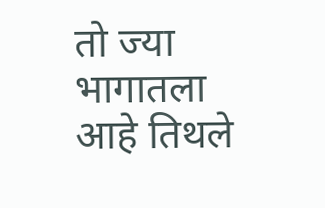तो ज्या भागातला आहे तिथले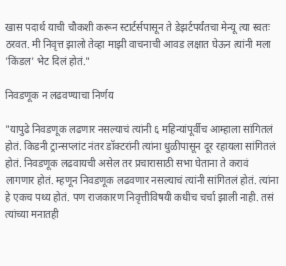खास पदार्थ याची चौकशी करून स्टार्टर्सपासून ते डेझर्टपर्यंतचा मेन्यू त्या स्वतः ठरवत. मी निवृत्त झालो तेव्हा माझी वाचनाची आवड लक्षात घेऊन त्यांनी मला 'किंडल' भेट दिलं होतं."

निवडणूक न लढवण्याचा निर्णय

"यापुढे निवडणूक लढणार नसल्याचं त्यांनी ६ महिन्यांपूर्वीच आम्हाला सांगितलं होतं. किडनी ट्रान्सप्लांट नंतर डॉक्टरांनी त्यांना धुळीपासून दूर रहायला सांगितलं होतं. निवडणूक लढवायची असेल तर प्रचारासाठी सभा घेताना ते करावं लागणार होतं. म्हणून निवडणूक लढवणार नसल्याचं त्यांनी सांगितलं होतं. त्यांना हे एकच पथ्य होतं. पण राजकारण निवृत्तीविषयी कधीच चर्चा झाली नाही. तसं त्यांच्या मनातही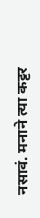नसावं. मनाने त्या कट्टर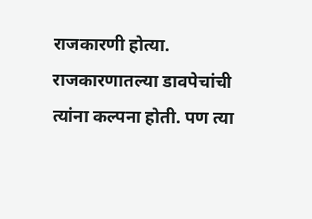राजकारणी होत्या. राजकारणातल्या डावपेचांची त्यांना कल्पना होती. पण त्या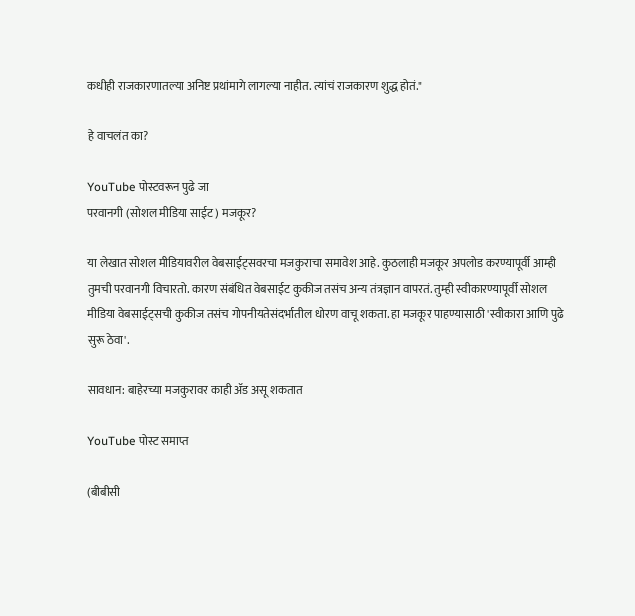कधीही राजकारणातल्या अनिष्ट प्रथांमागे लागल्या नाहीत. त्यांचं राजकारण शुद्ध होतं."

हे वाचलंत का?

YouTube पोस्टवरून पुढे जा
परवानगी (सोशल मीडिया साईट) मजकूर?

या लेखात सोशल मीडियावरील वेबसाईट्सवरचा मजकुराचा समावेश आहे. कुठलाही मजकूर अपलोड करण्यापूर्वी आम्ही तुमची परवानगी विचारतो. कारण संबंधित वेबसाईट कुकीज तसंच अन्य तंत्रज्ञान वापरतं. तुम्ही स्वीकारण्यापूर्वी सोशल मीडिया वेबसाईट्सची कुकीज तसंच गोपनीयतेसंदर्भातील धोरण वाचू शकता. हा मजकूर पाहण्यासाठी 'स्वीकारा आणि पुढे सुरू ठेवा'.

सावधान: बाहेरच्या मजकुरावर काही ॲड असू शकतात

YouTube पोस्ट समाप्त

(बीबीसी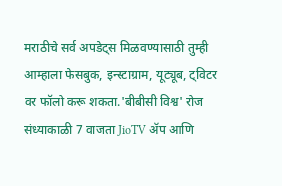मराठीचे सर्व अपडेट्स मिळवण्यासाठी तुम्ही आम्हाला फेसबुक, इन्स्टाग्राम, यूट्यूब, ट्विटर वर फॉलो करू शकता.'बीबीसी विश्व' रोज संध्याकाळी 7 वाजता JioTV ॲप आणि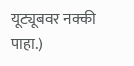यूट्यूबवर नक्की पाहा.)